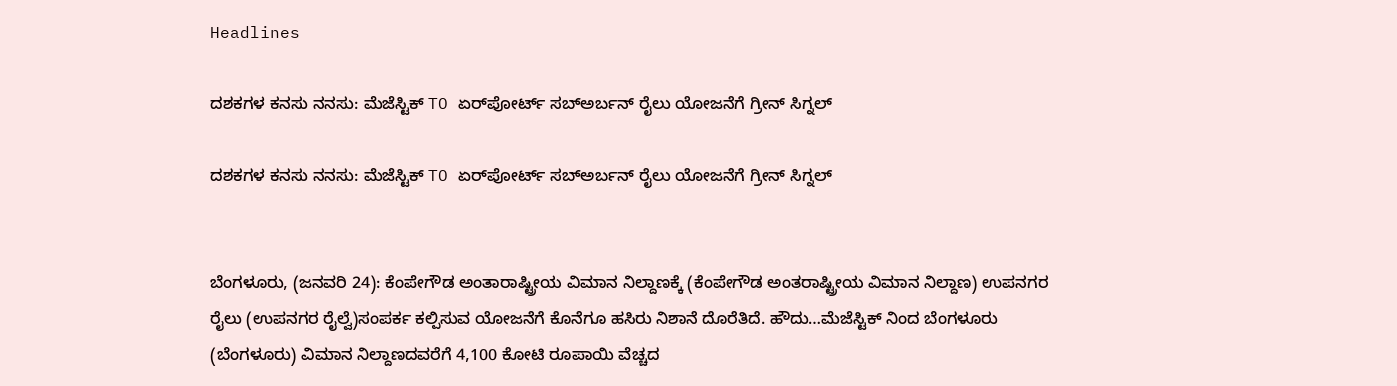Headlines

ದಶಕಗಳ ಕನಸು ನನಸು: ಮೆಜೆಸ್ಟಿಕ್‌ TO ಏರ್‌ಪೋರ್ಟ್‌ ಸಬ್ಅರ್ಬನ್ ರೈಲು ಯೋಜನೆಗೆ ಗ್ರೀನ್ ಸಿಗ್ನಲ್

ದಶಕಗಳ ಕನಸು ನನಸು: ಮೆಜೆಸ್ಟಿಕ್‌ TO ಏರ್‌ಪೋರ್ಟ್‌ ಸಬ್ಅರ್ಬನ್ ರೈಲು ಯೋಜನೆಗೆ ಗ್ರೀನ್ ಸಿಗ್ನಲ್


ಬೆಂಗಳೂರು, (ಜನವರಿ 24): ಕೆಂಪೇಗೌಡ ಅಂತಾರಾಷ್ಟ್ರೀಯ ವಿಮಾನ ನಿಲ್ದಾಣಕ್ಕೆ (ಕೆಂಪೇಗೌಡ ಅಂತರಾಷ್ಟ್ರೀಯ ವಿಮಾನ ನಿಲ್ದಾಣ) ಉಪನಗರ ರೈಲು (ಉಪನಗರ ರೈಲ್ವೆ)ಸಂಪರ್ಕ ಕಲ್ಪಿಸುವ ಯೋಜನೆಗೆ ಕೊನೆಗೂ ಹಸಿರು ನಿಶಾನೆ ದೊರೆತಿದೆ. ಹೌದು…ಮೆಜೆಸ್ಟಿಕ್ ನಿಂದ ಬೆಂಗಳೂರು (ಬೆಂಗಳೂರು) ವಿಮಾನ ನಿಲ್ದಾಣದವರೆಗೆ 4,100 ಕೋಟಿ ರೂಪಾಯಿ ವೆಚ್ಚದ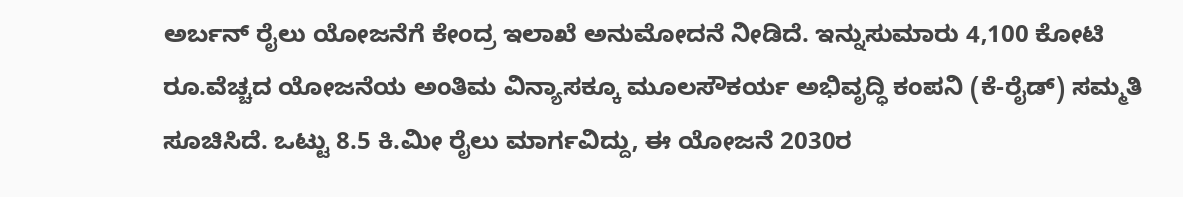ಅರ್ಬನ್ ರೈಲು ಯೋಜನೆಗೆ ಕೇಂದ್ರ ಇಲಾಖೆ ಅನುಮೋದನೆ ನೀಡಿದೆ. ಇನ್ನುಸುಮಾರು 4,100 ಕೋಟಿ ರೂ.ವೆಚ್ಚದ ಯೋಜನೆಯ ಅಂತಿಮ ವಿನ್ಯಾಸಕ್ಕೂ ಮೂಲಸೌಕರ್ಯ ಅಭಿವೃದ್ಧಿ ಕಂಪನಿ (ಕೆ-ರೈಡ್) ಸಮ್ಮತಿ ಸೂಚಿಸಿದೆ. ಒಟ್ಟು 8.5 ಕಿ.ಮೀ ರೈಲು ಮಾರ್ಗವಿದ್ದು, ಈ ಯೋಜನೆ 2030ರ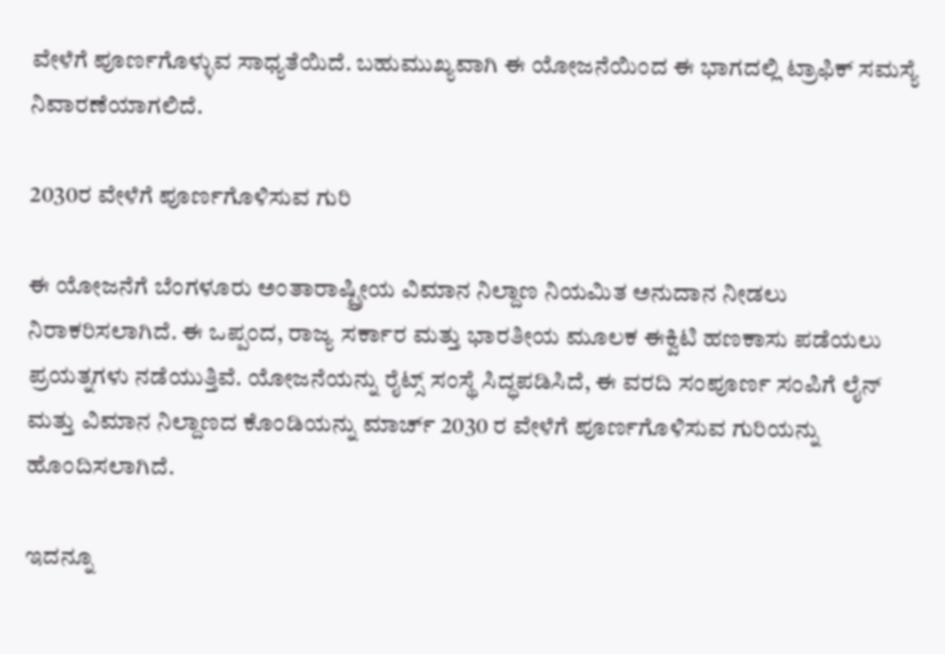ವೇಳೆಗೆ ಪೂರ್ಣಗೊಳ್ಳುವ ಸಾಧ್ಯತೆಯಿದೆ. ಬಹುಮುಖ್ಯವಾಗಿ ಈ ಯೋಜನೆಯಿಂದ ಈ ಭಾಗದಲ್ಲಿ ಟ್ರಾಫಿಕ್ ಸಮಸ್ಯೆ ನಿವಾರಣೆಯಾಗಲಿದೆ.

2030ರ ವೇಳೆಗೆ ಪೂರ್ಣಗೊಳಿಸುವ ಗುರಿ

ಈ ಯೋಜನೆಗೆ ಬೆಂಗಳೂರು ಅಂತಾರಾಷ್ಟ್ರೀಯ ವಿಮಾನ ನಿಲ್ದಾಣ ನಿಯಮಿತ ಅನುದಾನ ನೀಡಲು ನಿರಾಕರಿಸಲಾಗಿದೆ. ಈ ಒಪ್ಪಂದ, ರಾಜ್ಯ ಸರ್ಕಾರ ಮತ್ತು ಭಾರತೀಯ ಮೂಲಕ ಈಕ್ವಿಟಿ ಹಣಕಾಸು ಪಡೆಯಲು ಪ್ರಯತ್ನಗಳು ನಡೆಯುತ್ತಿವೆ. ಯೋಜನೆಯನ್ನು ರೈಟ್ಸ್ ಸಂಸ್ಥೆ ಸಿದ್ಧಪಡಿಸಿದೆ, ಈ ವರದಿ ಸಂಪೂರ್ಣ ಸಂಪಿಗೆ ಲೈನ್ ಮತ್ತು ವಿಮಾನ ನಿಲ್ದಾಣದ ಕೊಂಡಿಯನ್ನು ಮಾರ್ಚ್ 2030 ರ ವೇಳೆಗೆ ಪೂರ್ಣಗೊಳಿಸುವ ಗುರಿಯನ್ನು ಹೊಂದಿಸಲಾಗಿದೆ.

ಇದನ್ನೂ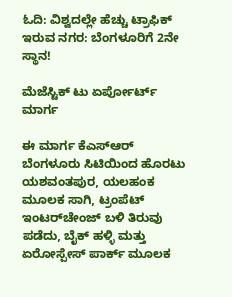ಓದಿ: ವಿಶ್ವದಲ್ಲೇ ಹೆಚ್ಚು ಟ್ರಾಫಿಕ್ ಇರುವ ನಗರ: ಬೆಂಗಳೂರಿಗೆ 2ನೇ ಸ್ಥಾನ!

ಮೆಜೆಸ್ಟಿಕ್ ಟು ಏರ್ಪೋರ್ಟ್ ಮಾರ್ಗ

ಈ ಮಾರ್ಗ ಕೆಎಸ್‌ಆರ್ ಬೆಂಗಳೂರು ಸಿಟಿಯಿಂದ ಹೊರಟು ಯಶವಂತಪುರ, ಯಲಹಂಕ ಮೂಲಕ ಸಾಗಿ, ಟ್ರಂಪೆಟ್ ಇಂಟರ್‌ಚೇಂಜ್ ಬಳಿ ತಿರುವು ಪಡೆದು, ಬೈಕ್ ಹಳ್ಳಿ ಮತ್ತು ಏರೋಸ್ಪೇಸ್ ಪಾರ್ಕ್ ಮೂಲಕ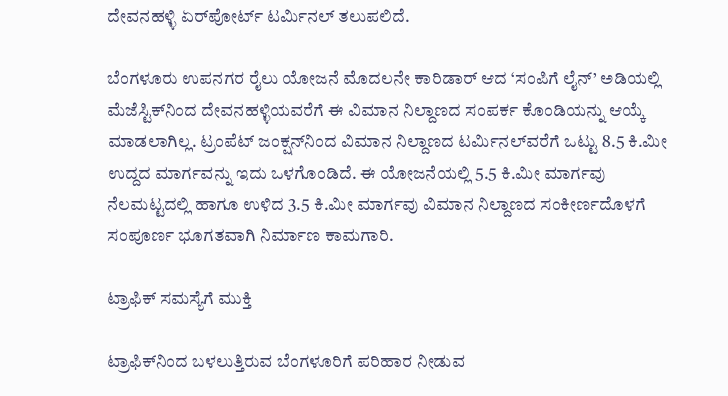ದೇವನಹಳ್ಳಿ ಏರ್‌ಪೋರ್ಟ್ ಟರ್ಮಿನಲ್ ತಲುಪಲಿದೆ.

ಬೆಂಗಳೂರು ಉಪನಗರ ರೈಲು ಯೋಜನೆ ಮೊದಲನೇ ಕಾರಿಡಾರ್ ಆದ ‘ಸಂಪಿಗೆ ಲೈನ್’ ಅಡಿಯಲ್ಲಿ ಮೆಜೆಸ್ಟಿಕ್‌ನಿಂದ ದೇವನಹಳ್ಳಿಯವರೆಗೆ ಈ ವಿಮಾನ ನಿಲ್ದಾಣದ ಸಂಪರ್ಕ ಕೊಂಡಿಯನ್ನು ಆಯ್ಕೆ ಮಾಡಲಾಗಿಲ್ಲ. ಟ್ರಂಪೆಟ್ ಜಂಕ್ಷನ್‌ನಿಂದ ವಿಮಾನ ನಿಲ್ದಾಣದ ಟರ್ಮಿನಲ್‌ವರೆಗೆ ಒಟ್ಟು 8.5 ಕಿ.ಮೀ ಉದ್ದದ ಮಾರ್ಗವನ್ನು ಇದು ಒಳಗೊಂಡಿದೆ. ಈ ಯೋಜನೆಯಲ್ಲಿ 5.5 ಕಿ.ಮೀ ಮಾರ್ಗವು ನೆಲಮಟ್ಟದಲ್ಲಿ ಹಾಗೂ ಉಳಿದ 3.5 ಕಿ.ಮೀ ಮಾರ್ಗವು ವಿಮಾನ ನಿಲ್ದಾಣದ ಸಂಕೀರ್ಣದೊಳಗೆ ಸಂಪೂರ್ಣ ಭೂಗತವಾಗಿ ನಿರ್ಮಾಣ ಕಾಮಗಾರಿ.

ಟ್ರಾಫಿಕ್ ಸಮಸ್ಯೆಗೆ ಮುಕ್ತಿ

ಟ್ರಾಫಿಕ್‌ನಿಂದ ಬಳಲುತ್ತಿರುವ ಬೆಂಗಳೂರಿಗೆ ಪರಿಹಾರ ನೀಡುವ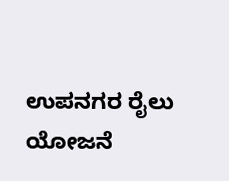ಉಪನಗರ ರೈಲು ಯೋಜನೆ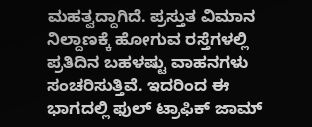ಮಹತ್ವದ್ದಾಗಿದೆ. ಪ್ರಸ್ತುತ ವಿಮಾನ ನಿಲ್ದಾಣಕ್ಕೆ ಹೋಗುವ ರಸ್ತೆಗಳಲ್ಲಿ ಪ್ರತಿದಿನ ಬಹಳಷ್ಟು ವಾಹನಗಳು ಸಂಚರಿಸುತ್ತಿವೆ. ಇದರಿಂದ ಈ ಭಾಗದಲ್ಲಿ ಫುಲ್ ಟ್ರಾಫಿಕ್ ಜಾಮ್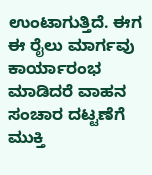ಉಂಟಾಗುತ್ತಿದೆ. ಈಗ ಈ ರೈಲು ಮಾರ್ಗವು ಕಾರ್ಯಾರಂಭ ಮಾಡಿದರೆ ವಾಹನ ಸಂಚಾರ ದಟ್ಟಣೆಗೆ ಮುಕ್ತಿ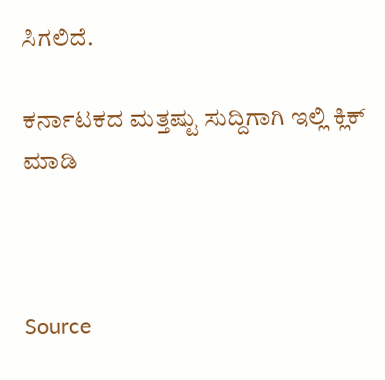ಸಿಗಲಿದೆ.

ಕರ್ನಾಟಕದ ಮತ್ತಷ್ಟು ಸುದ್ದಿಗಾಗಿ ಇಲ್ಲಿ ಕ್ಲಿಕ್ ಮಾಡಿ



Source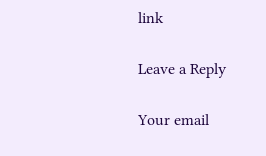link

Leave a Reply

Your email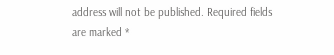address will not be published. Required fields are marked *